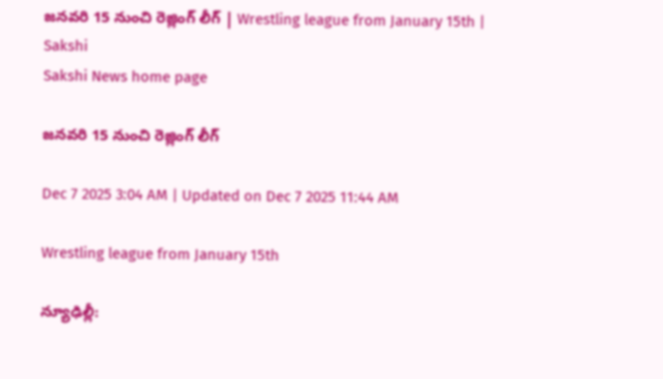జనవరి 15 నుంచి రెజ్లింగ్‌ లీగ్‌ | Wrestling league from January 15th | Sakshi
Sakshi News home page

జనవరి 15 నుంచి రెజ్లింగ్‌ లీగ్‌

Dec 7 2025 3:04 AM | Updated on Dec 7 2025 11:44 AM

Wrestling league from January 15th

న్యూఢిల్లీ: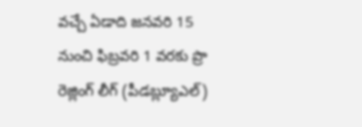వచ్చే ఏడాది జనవరి 15 నుంచి ఫిబ్రవరి 1 వరకు ప్రొ రెజ్లింగ్‌ లీగ్‌ (పీడబ్ల్యూఎల్‌)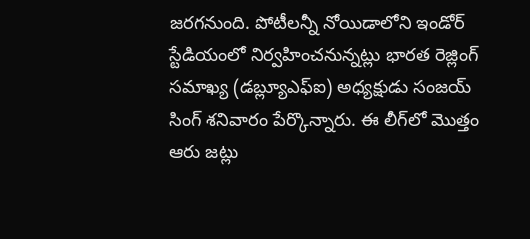జరగనుంది. పోటీలన్నీ నోయిడాలోని ఇండోర్‌ స్టేడియంలో నిర్వహించనున్నట్లు భారత రెజ్లింగ్‌ సమాఖ్య (డబ్ల్యూఎఫ్‌ఐ) అధ్యక్షుడు సంజయ్‌ సింగ్‌ శనివారం పేర్కొన్నారు. ఈ లీగ్‌లో మొత్తం ఆరు జట్లు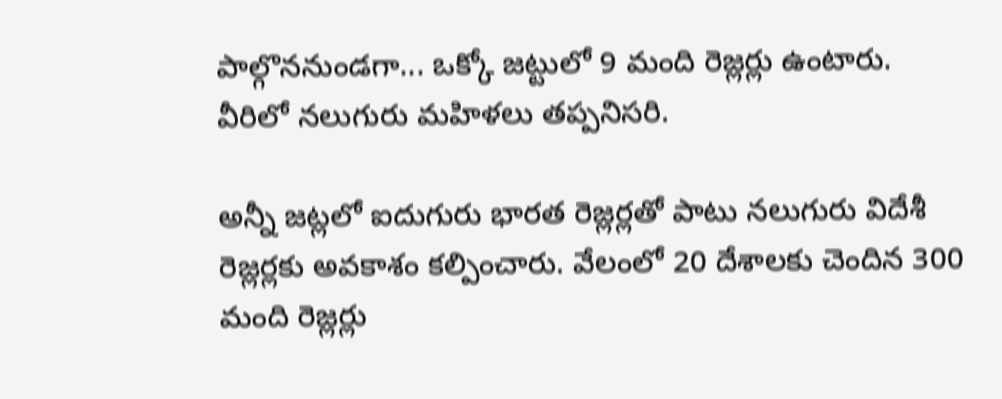పాల్గొననుండగా... ఒక్కో జట్టులో 9 మంది రెజ్లర్లు ఉంటారు. వీరిలో నలుగురు మహిళలు తప్పనిసరి.

అన్నీ జట్లలో ఐదుగురు భారత రెజ్లర్లతో పాటు నలుగురు విదేశీ రెజ్లర్లకు అవకాశం కల్పించారు. వేలంలో 20 దేశాలకు చెందిన 300 మంది రెజ్లర్లు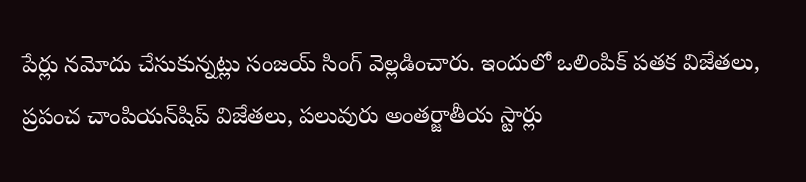పేర్లు నమోదు చేసుకున్నట్లు సంజయ్‌ సింగ్‌ వెల్లడించారు. ఇందులో ఒలింపిక్‌ పతక విజేతలు, ప్రపంచ చాంపియన్‌షిప్‌ విజేతలు, పలువురు అంతర్జాతీయ స్టార్లు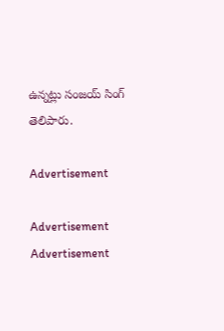ఉన్నట్లు సంజయ్‌ సింగ్‌ తెలిపారు.

Advertisement

Advertisement
Advertisement